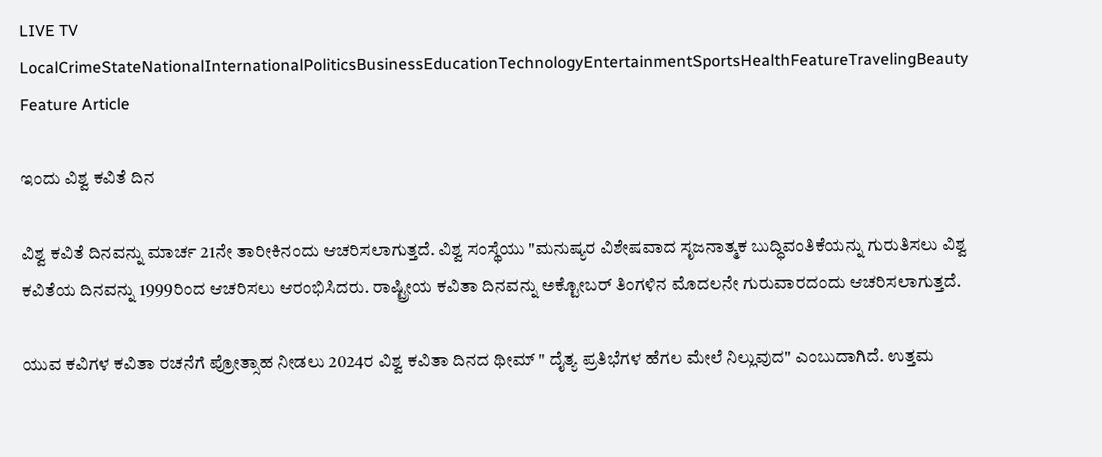LIVE TV LocalCrimeStateNationalInternationalPoliticsBusinessEducationTechnologyEntertainmentSportsHealthFeatureTravelingBeauty
Feature Article

ಇಂದು ವಿಶ್ವ ಕವಿತೆ ದಿನ

ವಿಶ್ವ ಕವಿತೆ ದಿನವನ್ನು ಮಾರ್ಚ 21ನೇ ತಾರೀಕಿನಂದು ಆಚರಿಸಲಾಗುತ್ತದೆ. ವಿಶ್ವ ಸಂಸ್ಥೆಯು "ಮನುಷ್ಯರ ವಿಶೇಷವಾದ ಸೃಜನಾತ್ಮಕ ಬುದ್ಧಿವಂತಿಕೆಯನ್ನು ಗುರುತಿಸಲು ವಿಶ್ವ ಕವಿತೆಯ ದಿನವನ್ನು 1999ರಿಂದ ಆಚರಿಸಲು ಆರಂಭಿಸಿದರು. ರಾಷ್ಟ್ರೀಯ ಕವಿತಾ ದಿನವನ್ನು ಅಕ್ಟೋಬರ್ ತಿಂಗಳಿನ ಮೊದಲನೇ ಗುರುವಾರದಂದು ಆಚರಿಸಲಾಗುತ್ತದೆ.

ಯುವ ಕವಿಗಳ ಕವಿತಾ ರಚನೆಗೆ ಪ್ರೋತ್ಸಾಹ ನೀಡಲು 2024ರ ವಿಶ್ವ ಕವಿತಾ ದಿನದ ಥೀಮ್ " ದೈತ್ಯ ಪ್ರತಿಭೆಗಳ ಹೆಗಲ ಮೇಲೆ ನಿಲ್ಲುವುದ" ಎಂಬುದಾಗಿದೆ. ಉತ್ತಮ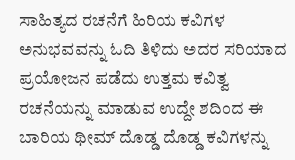ಸಾಹಿತ್ಯದ ರಚನೆಗೆ ಹಿರಿಯ ಕವಿಗಳ ಅನುಭವವನ್ನು ಓದಿ ತಿಳಿದು ಅದರ ಸರಿಯಾದ ಪ್ರಯೋಜನ ಪಡೆದು ಉತ್ತಮ ಕವಿತ್ವ ರಚನೆಯನ್ನು ಮಾಡುವ ಉದ್ದೇ ಶದಿಂದ ಈ ಬಾರಿಯ ಥೀಮ್ ದೊಡ್ಡ ದೊಡ್ಡ ಕವಿಗಳನ್ನು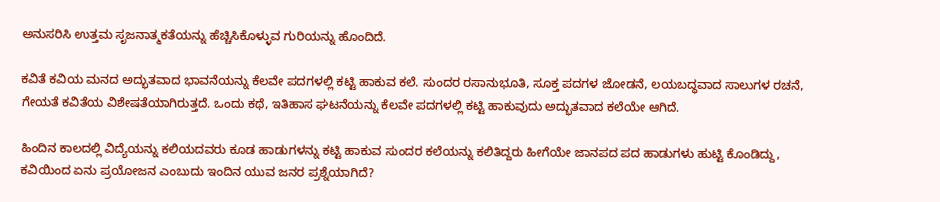ಅನುಸರಿಸಿ ಉತ್ತಮ ಸೃಜನಾತ್ಮಕತೆಯನ್ನು ಹೆಚ್ಚಿಸಿಕೊಳ್ಳುವ ಗುರಿಯನ್ನು ಹೊಂದಿದೆ.

ಕವಿತೆ ಕವಿಯ ಮನದ ಅದ್ಭುತವಾದ ಭಾವನೆಯನ್ನು ಕೆಲವೇ ಪದಗಳಲ್ಲಿ ಕಟ್ಟಿ ಹಾಕುವ ಕಲೆ. ಸುಂದರ ರಸಾನುಭೂತಿ, ಸೂಕ್ತ ಪದಗಳ ಜೋಡನೆ, ಲಯಬದ್ಧವಾದ ಸಾಲುಗಳ ರಚನೆ, ಗೇಯತೆ ಕವಿತೆಯ ವಿಶೇಷತೆಯಾಗಿರುತ್ತದೆ. ಒಂದು ಕಥೆ, ಇತಿಹಾಸ ಘಟನೆಯನ್ನು ಕೆಲವೇ ಪದಗಳಲ್ಲಿ ಕಟ್ಟಿ ಹಾಕುವುದು ಅದ್ಭುತವಾದ ಕಲೆಯೇ ಆಗಿದೆ.

ಹಿಂದಿನ ಕಾಲದಲ್ಲಿ ವಿದ್ಯೆಯನ್ನು ಕಲಿಯದವರು ಕೂಡ ಹಾಡುಗಳನ್ನು ಕಟ್ಟಿ ಹಾಕುವ ಸುಂದರ ಕಲೆಯನ್ನು ಕಲಿತಿದ್ದರು ಹೀಗೆಯೇ ಜಾನಪದ ಪದ ಹಾಡುಗಳು ಹುಟ್ಟಿ ಕೊಂಡಿದ್ದು, ಕವಿಯಿಂದ ಏನು ಪ್ರಯೋಜನ ಎಂಬುದು ಇಂದಿನ ಯುವ ಜನರ ಪ್ರಶ್ನೆಯಾಗಿದೆ?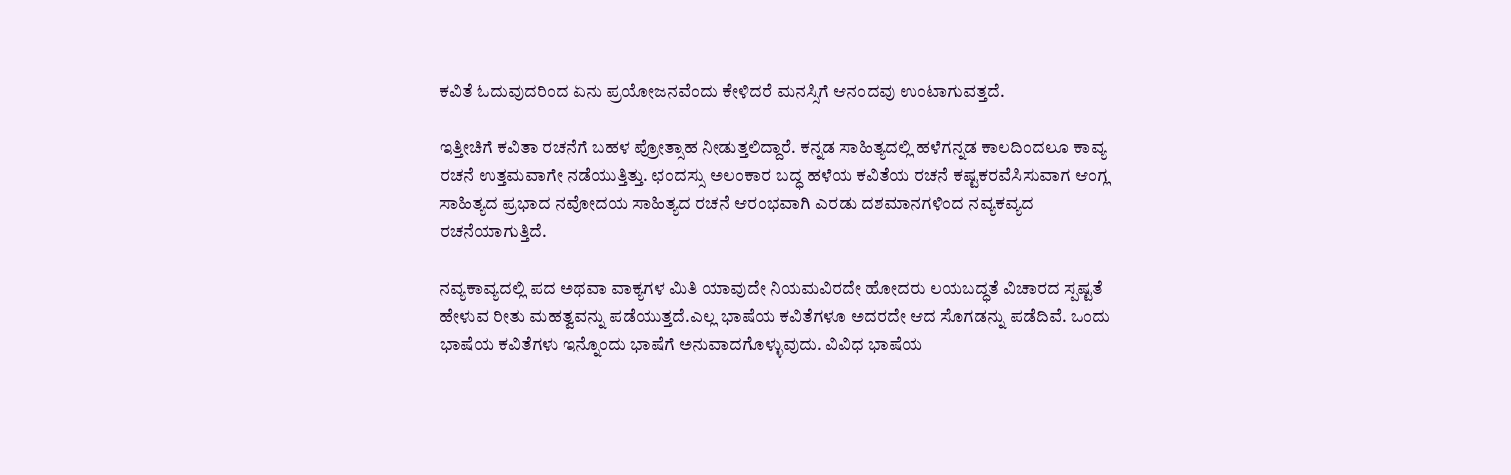ಕವಿತೆ ಓದುವುದರಿಂದ ಏನು ಪ್ರಯೋಜನವೆಂದು ಕೇಳಿದರೆ ಮನಸ್ಸಿಗೆ ಆನಂದವು ಉಂಟಾಗುವತ್ತದೆ.

ಇತ್ತೀಚಿಗೆ ಕವಿತಾ ರಚನೆಗೆ ಬಹಳ ಪ್ರೋತ್ಸಾಹ ನೀಡುತ್ತಲಿದ್ದಾರೆ. ಕನ್ನಡ ಸಾಹಿತ್ಯದಲ್ಲಿ ಹಳೆಗನ್ನಡ ಕಾಲದಿಂದಲೂ ಕಾವ್ಯ ರಚನೆ ಉತ್ತಮವಾಗೇ ನಡೆಯುತ್ತಿತ್ತು. ಛಂದಸ್ಸು ಅಲಂಕಾರ ಬದ್ಧ ಹಳೆಯ ಕವಿತೆಯ ರಚನೆ ಕಷ್ಟಕರವೆಸಿಸುವಾಗ ಆಂಗ್ಲ ಸಾಹಿತ್ಯದ ಪ್ರಭಾದ ನವೋದಯ ಸಾಹಿತ್ಯದ ರಚನೆ ಆರಂಭವಾಗಿ ಎರಡು ದಶಮಾನಗಳಿಂದ ನವ್ಯಕವ್ಯದ ರಚನೆಯಾಗುತ್ತಿದೆ.

ನವ್ಯಕಾವ್ಯದಲ್ಲಿ ಪದ ಅಥವಾ ವಾಕ್ಯಗಳ ಮಿತಿ ಯಾವುದೇ ನಿಯಮವಿರದೇ ಹೋದರು ಲಯಬದ್ಧತೆ ವಿಚಾರದ ಸ್ಪಷ್ಟತೆ ಹೇಳುವ ರೀತು ಮಹತ್ವವನ್ನು ಪಡೆಯುತ್ತದೆ.ಎಲ್ಲ ಭಾಷೆಯ ಕವಿತೆಗಳೂ ಅದರದೇ ಆದ ಸೊಗಡನ್ನು ಪಡೆದಿವೆ. ಒಂದು ಭಾಷೆಯ ಕವಿತೆಗಳು ಇನ್ನೊಂದು ಭಾಷೆಗೆ ಅನುವಾದಗೊಳ್ಳುವುದು. ವಿವಿಧ ಭಾಷೆಯ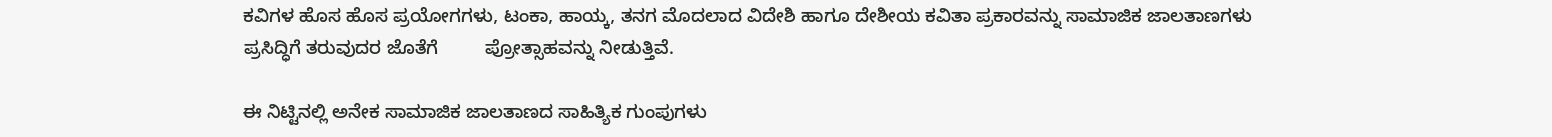ಕವಿಗಳ ಹೊಸ ಹೊಸ ಪ್ರಯೋಗಗಳು, ಟಂಕಾ, ಹಾಯ್ಕ, ತನಗ ಮೊದಲಾದ ವಿದೇಶಿ ಹಾಗೂ ದೇಶೀಯ ಕವಿತಾ ಪ್ರಕಾರವನ್ನು ಸಾಮಾಜಿಕ ಜಾಲತಾಣಗಳು ಪ್ರಸಿದ್ಧಿಗೆ ತರುವುದರ ಜೊತೆಗೆ         ಪ್ರೋತ್ಸಾಹವನ್ನು ನೀಡುತ್ತಿವೆ.

ಈ ನಿಟ್ಟಿನಲ್ಲಿ ಅನೇಕ ಸಾಮಾಜಿಕ ಜಾಲತಾಣದ ಸಾಹಿತ್ಯಿಕ ಗುಂಪುಗಳು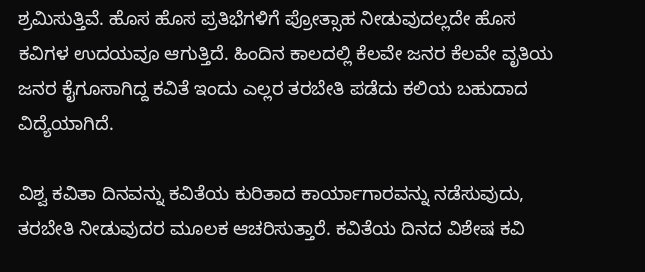ಶ್ರಮಿಸುತ್ತಿವೆ. ಹೊಸ ಹೊಸ ಪ್ರತಿಭೆಗಳಿಗೆ ಪ್ರೋತ್ಸಾಹ ನೀಡುವುದಲ್ಲದೇ ಹೊಸ ಕವಿಗಳ ಉದಯವೂ ಆಗುತ್ತಿದೆ. ಹಿಂದಿನ ಕಾಲದಲ್ಲಿ ಕೆಲವೇ ಜನರ ಕೆಲವೇ ವೃತಿಯ ಜನರ ಕೈಗೂಸಾಗಿದ್ದ ಕವಿತೆ ಇಂದು ಎಲ್ಲರ ತರಬೇತಿ ಪಡೆದು ಕಲಿಯ ಬಹುದಾದ ವಿದ್ಯೆಯಾಗಿದೆ.

ವಿಶ್ವ ಕವಿತಾ ದಿನವನ್ನು ಕವಿತೆಯ ಕುರಿತಾದ ಕಾರ್ಯಾಗಾರವನ್ನು ನಡೆಸುವುದು, ತರಬೇತಿ ನೀಡುವುದರ ಮೂಲಕ ಆಚರಿಸುತ್ತಾರೆ. ಕವಿತೆಯ ದಿನದ ವಿಶೇಷ ಕವಿ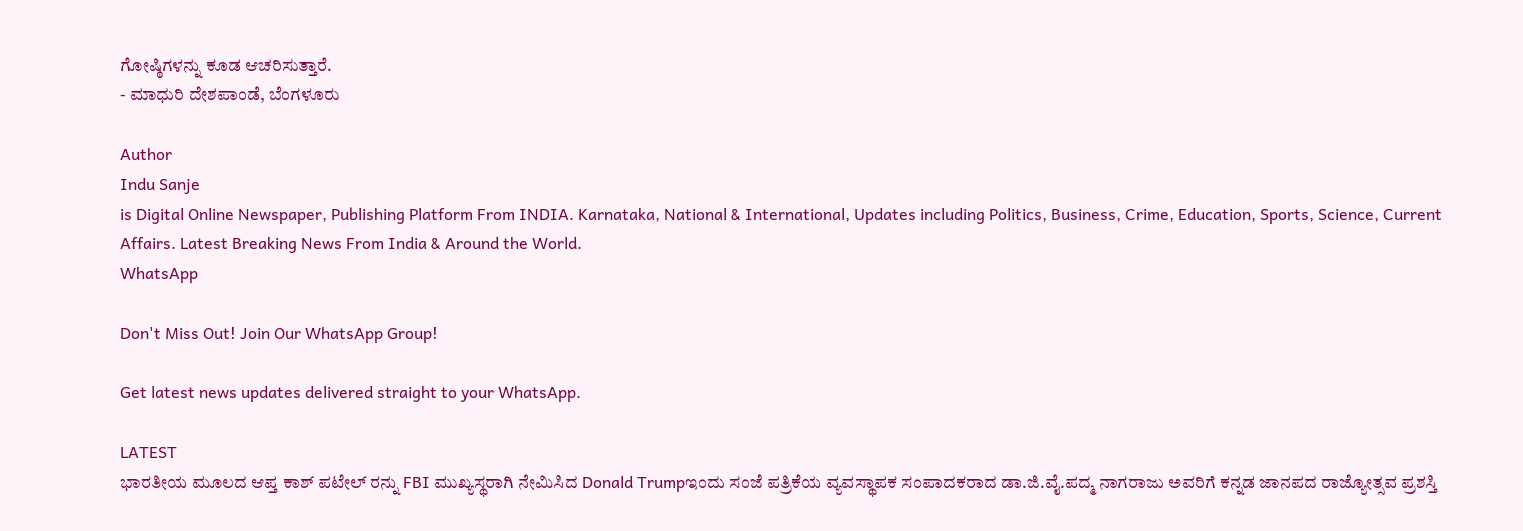ಗೋಷ್ಠಿಗಳನ್ನು ಕೂಡ ಆಚರಿಸುತ್ತಾರೆ.
- ಮಾಧುರಿ ದೇಶಪಾಂಡೆ, ಬೆಂಗಳೂರು

Author
Indu Sanje
is Digital Online Newspaper, Publishing Platform From INDIA. Karnataka, National & International, Updates including Politics, Business, Crime, Education, Sports, Science, Current Affairs. Latest Breaking News From India & Around the World.
WhatsApp

Don't Miss Out! Join Our WhatsApp Group!

Get latest news updates delivered straight to your WhatsApp.

LATEST
ಭಾರತೀಯ ಮೂಲದ ಆಪ್ತ ಕಾಶ್ ಪಟೇಲ್ ರನ್ನು FBI ಮುಖ್ಯಸ್ಥರಾಗಿ ನೇಮಿಸಿದ Donald Trumpಇಂದು ಸಂಜೆ ಪತ್ರಿಕೆಯ ವ್ಯವಸ್ಥಾಪಕ ಸಂಪಾದಕರಾದ ಡಾ.ಜಿ.ವೈ.ಪದ್ಮ ನಾಗರಾಜು ಅವರಿಗೆ ಕನ್ನಡ ಜಾನಪದ ರಾಜ್ಯೋತ್ಸವ ಪ್ರಶಸ್ತಿ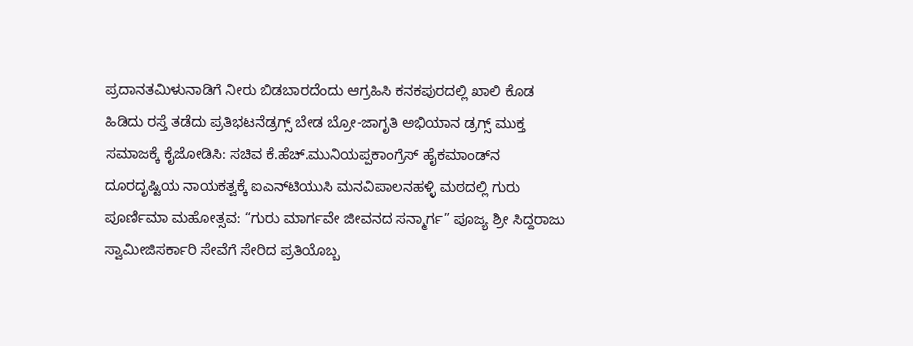ಪ್ರದಾನತಮಿಳುನಾಡಿಗೆ ನೀರು ಬಿಡಬಾರದೆಂದು ಆಗ್ರಹಿಸಿ ಕನಕಪುರದಲ್ಲಿ ಖಾಲಿ ಕೊಡ ಹಿಡಿದು ರಸ್ತೆ ತಡೆದು ಪ್ರತಿಭಟನೆಡ್ರಗ್ಸ್ ಬೇಡ ಬ್ರೋ-ಜಾಗೃತಿ ಅಭಿಯಾನ ಡ್ರಗ್ಸ್ ಮುಕ್ತ ಸಮಾಜಕ್ಕೆ ಕೈಜೋಡಿಸಿ: ಸಚಿವ ಕೆ.ಹೆಚ್.ಮುನಿಯಪ್ಪಕಾಂಗ್ರೆಸ್ ಹೈಕಮಾಂಡ್‌ನ ದೂರದೃಷ್ಟಿಯ ನಾಯಕತ್ವಕ್ಕೆ ಐಎನ್‌ಟಿಯುಸಿ ಮನವಿಪಾಲನಹಳ್ಳಿ ಮಠದಲ್ಲಿ ಗುರು ಪೂರ್ಣಿಮಾ ಮಹೋತ್ಸವ: “ಗುರು ಮಾರ್ಗವೇ ಜೀವನದ ಸನ್ಮಾರ್ಗ” ಪೂಜ್ಯ ಶ್ರೀ ಸಿದ್ದರಾಜು ಸ್ವಾಮೀಜಿಸರ್ಕಾರಿ ಸೇವೆಗೆ ಸೇರಿದ ಪ್ರತಿಯೊಬ್ಬ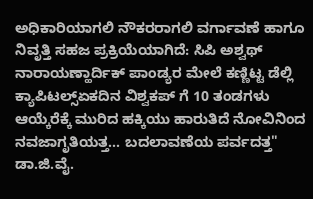ಅಧಿಕಾರಿಯಾಗಲಿ ನೌಕರರಾಗಲಿ ವರ್ಗಾವಣೆ ಹಾಗೂ ನಿವೃತ್ತಿ ಸಹಜ ಪ್ರಕ್ರಿಯೆಯಾಗಿದೆ: ಸಿಪಿ ಅಶ್ವಥ್ ನಾರಾಯಣ್ಹಾರ್ದಿಕ್ ಪಾಂಡ್ಯರ ಮೇಲೆ ಕಣ್ಣಿಟ್ಟ ಡೆಲ್ಲಿ ಕ್ಯಾಪಿಟಲ್ಸ್ಏಕದಿನ ವಿಶ್ವಕಪ್ ಗೆ 10 ತಂಡಗಳು ಆಯ್ಕೆರೆಕ್ಕೆ ಮುರಿದ ಹಕ್ಕಿಯು ಹಾರುತಿದೆ ನೋವಿನಿಂದ ನವಜಾಗೃತಿಯತ್ತ... ಬದಲಾವಣೆಯ ಪರ್ವದತ್ತ" ಡಾ.ಜಿ.ವೈ.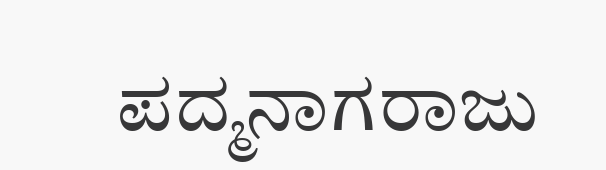ಪದ್ಮನಾಗರಾಜು